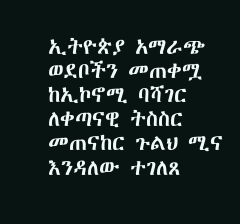ኢትዮጵያ አማራጭ ወደቦችን መጠቀሟ ከኢኮኖሚ ባሻገር ለቀጣናዊ ትስስር መጠናከር ጉልህ ሚና እንዳለው ተገለጸ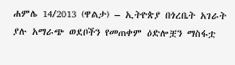ሐምሌ 14/2013 (ዋልታ) – ኢትዮጵያ በጎረቤት አገራት ያሉ አማራጭ ወደቦችን የመጠቀም ዕድሎቿን ማስፋቷ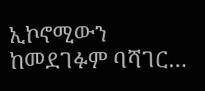ኢኮኖሚውን ከመደገፉም ባሻገር…